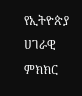የኢትዮጵያ ሀገራዊ ምክክር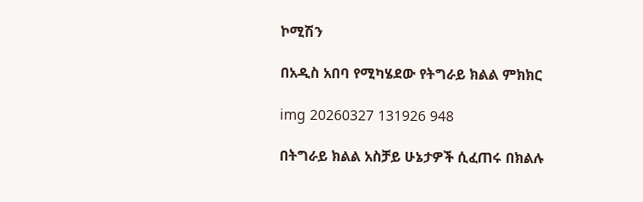ኮሚሽን

በአዲስ አበባ የሚካሄደው የትግራይ ክልል ምክክር

img 20260327 131926 948

በትግራይ ክልል አስቻይ ሁኔታዎች ሲፈጠሩ በክልሉ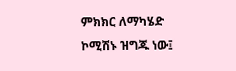ምክክር ለማካሄድ ኮሚሽኑ ዝግጁ ነው፤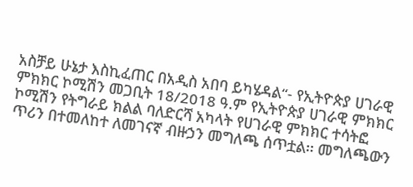አስቻይ ሁኔታ እስኪፈጠር በአዲስ አበባ ይካሄዳል“- የኢትዮጵያ ሀገራዊ ምክክር ኮሚሽን መጋቢት 18/2018 ዓ.ም የኢትዮጵያ ሀገራዊ ምክክር ኮሚሽን የትግራይ ክልል ባለድርሻ አካላት የሀገራዊ ምክክር ተሳትፎ ጥሪን በተመለከተ ለመገናኛ ብዙኃን መግለጫ ሰጥቷል፡፡ መግለጫውን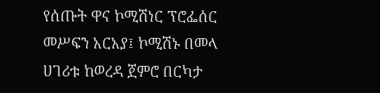የሰጡት ዋና ኮሚሽነር ፕሮፌሰር መሥፍን አርአያ፤ ኮሚሽኑ በመላ ሀገሪቱ ከወረዳ ጀምሮ በርካታ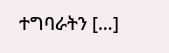ተግባራትን […]